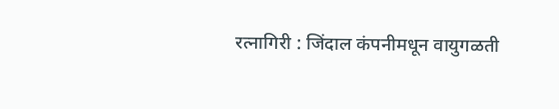रत्नागिरी : जिंदाल कंपनीमधून वायुगळती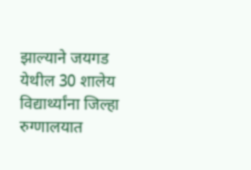झाल्याने जयगड येथील 30 शालेय विद्यार्थ्यांना जिल्हा रुग्णालयात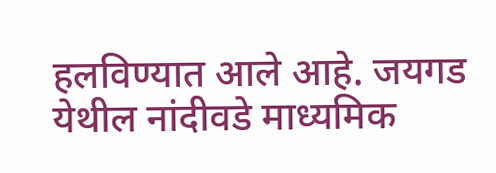हलविण्यात आले आहे. जयगड येथील नांदीवडे माध्यमिक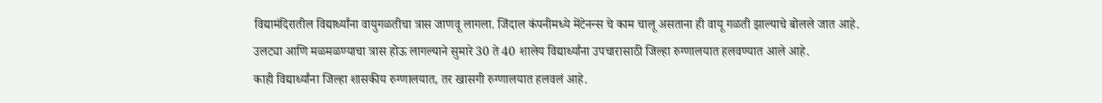विद्यामंदिरातील विद्यार्थ्यांना वायुगळतीचा त्रास जाणवू लागला. जिंदाल कंपनीमध्ये मेंटेनन्स चे काम चालू असताना ही वायू गळती झाल्याचे बोलले जात आहे.
उलट्या आणि मळमळण्याचा त्रास होऊ लागल्याने सुमारे 30 ते 40 शालेय विद्यार्थ्यांना उपचारासाठी जिल्हा रुग्णालयात हलवण्यात आले आहे.
काही विद्यार्थ्यांना जिल्हा शासकीय रुग्णालयात, तर खासगी रुग्णालयात हलवलं आहे.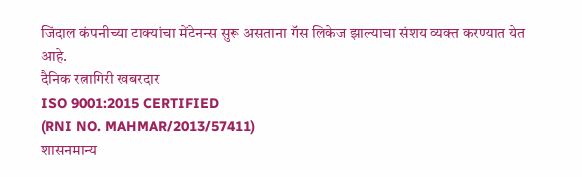जिंदाल कंपनीच्या टाक्यांचा मेंटेनन्स सुरू असताना गॅस लिकेज झाल्याचा संशय व्यक्त करण्यात येत आहे.
दैनिक रत्नागिरी खबरदार
ISO 9001:2015 CERTIFIED
(RNI NO. MAHMAR/2013/57411)
शासनमान्य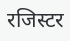रजिस्टर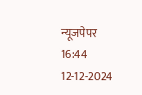न्यूजपेपर
16:44 12-12-2024